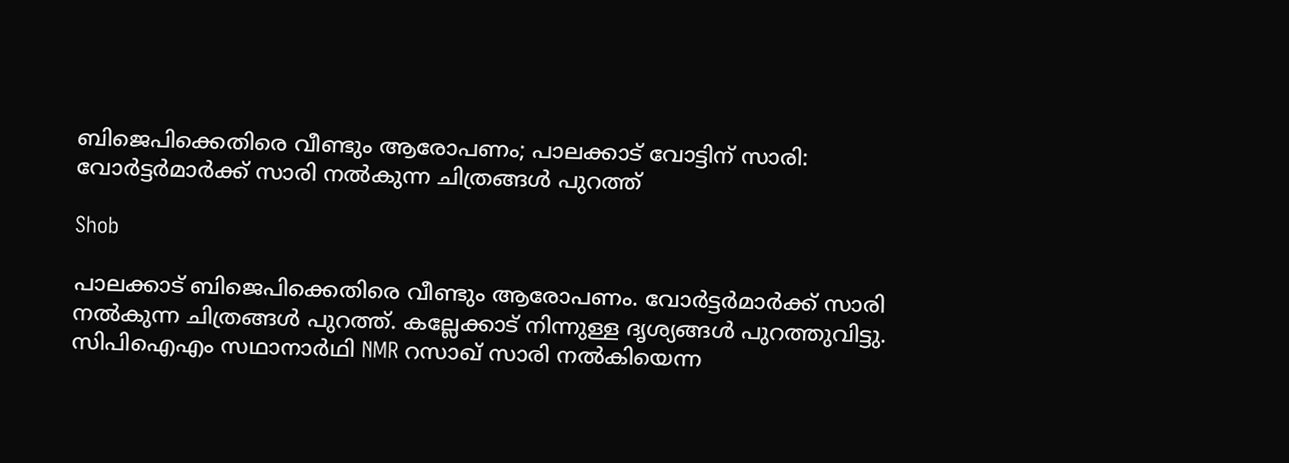ബിജെപിക്കെതിരെ വീണ്ടും ആരോപണം; പാലക്കാട് വോട്ടിന് സാരി: വോര്‍ട്ടര്‍മാര്‍ക്ക് സാരി നല്‍കുന്ന ചിത്രങ്ങള്‍ പുറത്ത്

Shob

പാലക്കാട് ബിജെപിക്കെതിരെ വീണ്ടും ആരോപണം. വോര്‍ട്ടര്‍മാര്‍ക്ക് സാരി നല്‍കുന്ന ചിത്രങ്ങള്‍ പുറത്ത്. കല്ലേക്കാട് നിന്നുള്ള ദൃശ്യങ്ങൾ പുറത്തുവിട്ടു. സിപിഐഎം സഥാനാർഥി NMR റസാഖ് സാരി നൽകിയെന്ന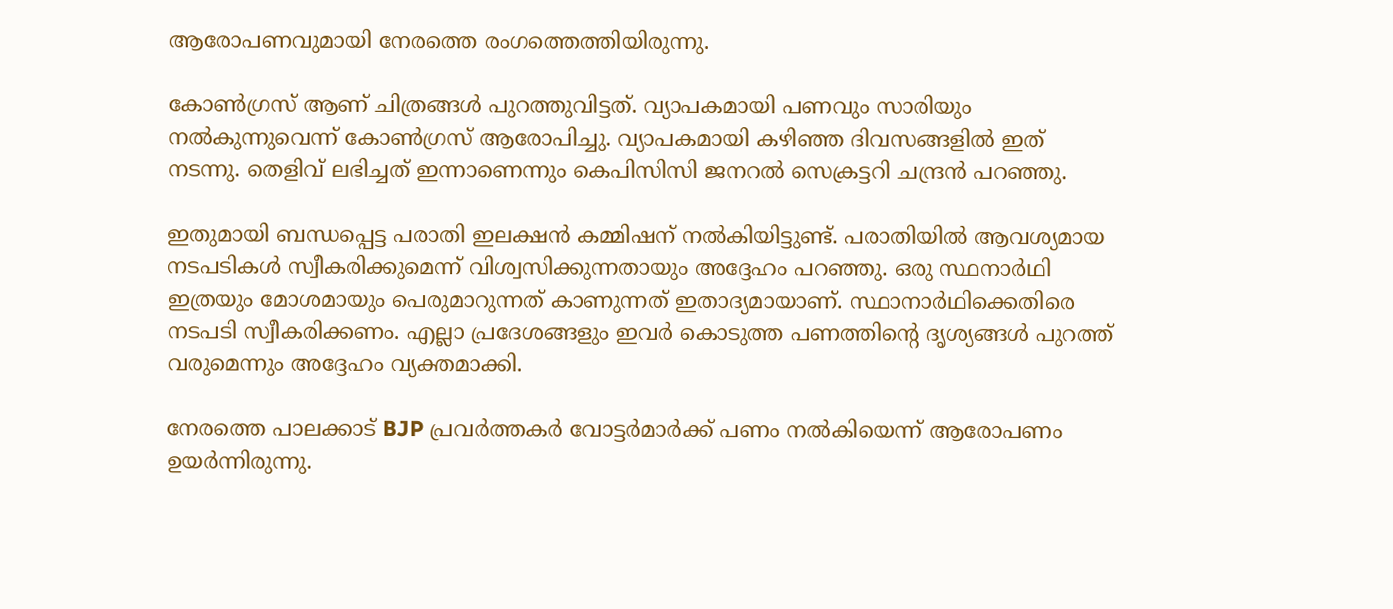ആരോപണവുമായി നേരത്തെ രംഗത്തെത്തിയിരുന്നു.

കോൺഗ്രസ് ആണ് ചിത്രങ്ങൾ പുറത്തുവിട്ടത്. വ്യാപകമായി പണവും സാരിയും നൽകുന്നുവെന്ന് കോൺഗ്രസ് ആരോപിച്ചു. വ്യാപകമായി കഴിഞ്ഞ ദിവസങ്ങളിൽ ഇത് നടന്നു. തെളിവ് ലഭിച്ചത് ഇന്നാണെന്നും കെപിസിസി ജനറൽ സെക്രട്ടറി ചന്ദ്രൻ പറഞ്ഞു.

ഇതുമായി ബന്ധപ്പെട്ട പരാതി ഇലക്ഷൻ കമ്മിഷന് നൽകിയിട്ടുണ്ട്. പരാതിയിൽ ആവശ്യമായ നടപടികൾ സ്വീകരിക്കുമെന്ന് വിശ്വസിക്കുന്നതായും അദ്ദേഹം പറഞ്ഞു. ഒരു സ്ഥനാർഥി ഇത്രയും മോശമായും പെരുമാറുന്നത് കാണുന്നത് ഇതാദ്യമായാണ്. സ്ഥാനാർഥിക്കെതിരെ നടപടി സ്വീകരിക്കണം. എല്ലാ പ്രദേശങ്ങളും ഇവർ കൊടുത്ത പണത്തിന്റെ ദൃശ്യങ്ങൾ പുറത്ത് വരുമെന്നും അദ്ദേഹം വ്യക്തമാക്കി.

നേരത്തെ പാലക്കാട് BJP പ്രവർത്തകർ വോട്ടർമാർക്ക് പണം നൽകിയെന്ന് ആരോപണം ഉയർന്നിരുന്നു.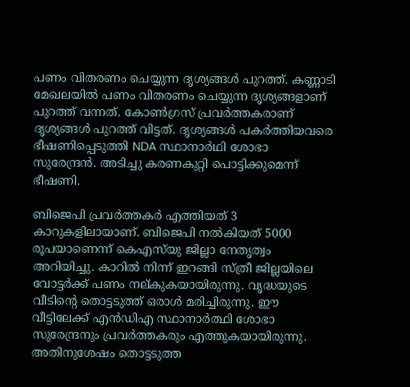പണം വിതരണം ചെയ്യുന്ന ദൃശ്യങ്ങൾ പുറത്ത്. കണ്ണാടി മേഖലയിൽ പണം വിതരണം ചെയ്യുന്ന ദൃശ്യങ്ങളാണ് പുറത്ത് വന്നത്. കോൺഗ്രസ് പ്രവർത്തകരാണ് ദൃശ്യങ്ങൾ പുറത്ത് വിട്ടത്. ദൃശ്യങ്ങൾ പകർത്തിയവരെ ഭീഷണിപ്പെടുത്തി NDA സ്ഥാനാർഥി ശോഭാ സുരേന്ദ്രൻ. അടിച്ചു കരണകുറ്റി പൊട്ടിക്കുമെന്ന് ഭീഷണി.

ബിജെപി പ്രവർത്തകർ എത്തിയത് 3 കാറുകളിലായാണ്. ബിജെപി നൽകിയത് 5000 രൂപയാണെന്ന് കെഎസ്‌യു ജില്ലാ നേതൃത്വം അറിയിച്ചു. കാറിൽ നിന്ന് ഇറങ്ങി സ്ത്രീ ജില്ലയിലെ വോട്ടർക്ക് പണം നല്കുകയായിരുന്നു. വൃദ്ധയുടെ വീടിന്റെ തൊട്ടടുത്ത് ഒരാൾ മരിച്ചിരുന്നു. ഈ വീട്ടിലേക്ക് എൻഡിഎ സ്ഥാനാർത്ഥി ശോഭാ സുരേന്ദ്രനും പ്രവർത്തകരും എത്തുകയായിരുന്നു. അതിനുശേഷം തൊട്ടടുത്ത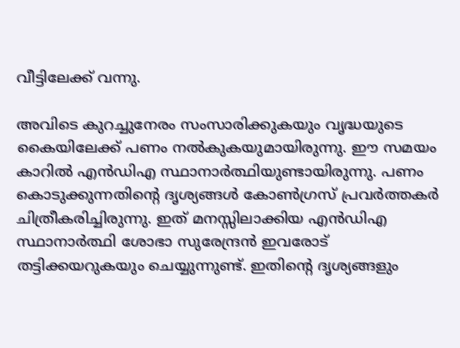വീട്ടിലേക്ക് വന്നു.

അവിടെ കുറച്ചുനേരം സംസാരിക്കുകയും വൃദ്ധയുടെ കൈയിലേക്ക് പണം നൽകുകയുമായിരുന്നു. ഈ സമയം കാറിൽ എൻഡിഎ സ്ഥാനാർത്ഥിയുണ്ടായിരുന്നു. പണം കൊടുക്കുന്നതിൻ്റെ ദൃശ്യങ്ങൾ കോൺഗ്രസ് പ്രവർത്തകർ ചിത്രീകരിച്ചിരുന്നു. ഇത് മനസ്സിലാക്കിയ എൻഡിഎ സ്ഥാനാർത്ഥി ശോഭാ സുരേന്ദ്രൻ ഇവരോട് തട്ടിക്കയറുകയും ചെയ്യുന്നുണ്ട്. ഇതിൻ്റെ ദൃശ്യങ്ങളും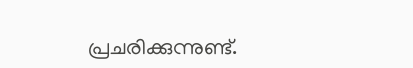പ്രചരിക്കുന്നുണ്ട്.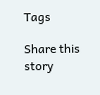Tags

Share this story